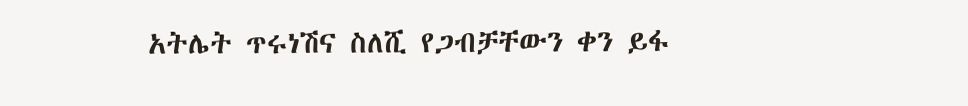አትሌት ጥሩነሽና ስለሺ የጋብቻቸውን ቀን ይፋ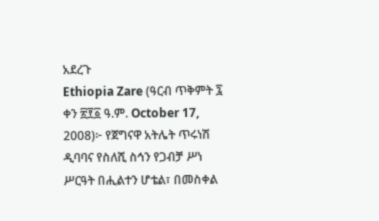አደረጉ
Ethiopia Zare (ዓርብ ጥቅምት ፯ ቀን ፳፻፩ ዓ.ም. October 17, 2008)፦ የጀግናዋ አትሌት ጥሩነሽ ዲባባና የስለሺ ስኅን የጋብቻ ሥነ ሥርዓት በሒልተን ሆቴል፣ በመስቀል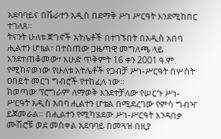አደባባይና በሼራተን አዲስ በደማቅ ሥነ ሥርዓት እንደሚከበር ተገለጸ።
ትናንት ሁለቱ ጀግኖች አትሌቶች በተገኙበት በአዲስ አበባ ሒልተን ሆቴል፣ በተሰጠው ጋዜጣዊ መግለጫ ላይ እንደተጠቆመው፣ እሁድ ጥቅምት 16 ቀን 2001 ዓ.ም. የሚከናወነው የሁለቱ አትሌቶች የጋብቻ ሥነ-ሥርዓት በሦስት ዐበይት መርኀ ግብሮች የተከፈለ ነው።
ከወጣው ፕሮግራም ለማወቅ እንደተቻለው የሠርጉ ሥነ-ሥርዓት አዲስ አበባ ሒልተን ሆቴል በሚደረገው የምሳ ግብዣ ይጀመራል። በሒልተን የሚካሄደው ሥነ-ሥርዓት እንዳበቃ ሙሽሮቹ ወደ መስቀል አደባባይ በመጓዝ በዚያ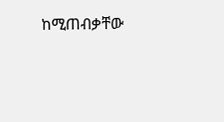ከሚጠብቃቸው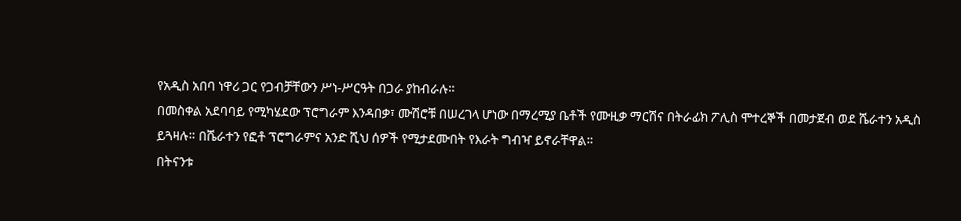የአዲስ አበባ ነዋሪ ጋር የጋብቻቸውን ሥነ-ሥርዓት በጋራ ያከብራሉ።
በመስቀል አደባባይ የሚካሄደው ፕሮግራም እንዳበቃ፣ ሙሽሮቹ በሠረገላ ሆነው በማረሚያ ቤቶች የሙዚቃ ማርሽና በትራፊክ ፖሊስ ሞተረኞች በመታጀብ ወደ ሼራተን አዲስ ይጓዛሉ። በሼራተን የፎቶ ፕሮግራምና አንድ ሺህ ሰዎች የሚታደሙበት የእራት ግብዣ ይኖራቸዋል።
በትናንቱ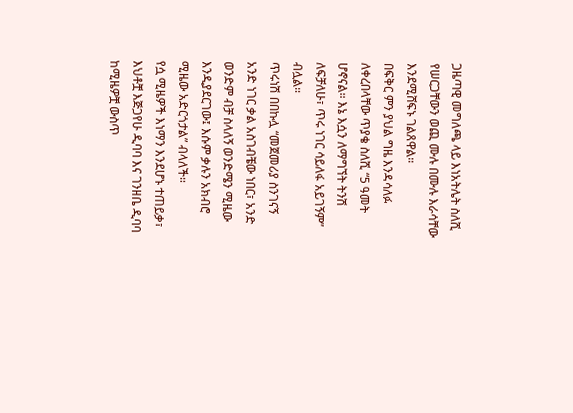ጋዜጣዊ መግለጫ ላይ እነአትሌት ስለሺ የሠርጋቸውን ወጪ ሙሉ በሙሉ እራሳቸው እንደሚሸፍኑ ገልጸዋል።
በፍቅር ምን ያህል ግዜ እንዳሳለፉ ለቀረበላቸው ጥያቄ ስለሺ “5 ዓመት ሆኖናል። እኔ እሷን ለማግኘት ትንሽ ለፍቻለሁ፣ ጥሩ ነገር ሳይለፋ አይገኝም” ብሏል።
ጥሩነሽ በበኩሏ “መጀመሪያ ስንገናኝ አንድ ነገር ቃል አስገብቼው ነበር፣ አንድ ወንድም ብቻ ስላለኝ ወንድሜን ሚዜው እንዲያደርገው፤ እሱም ቃሉን አክብሮ ሚዜው አድርጎታል” ብላለች።
የሷ ሚዜዎች እነማን እንደሆኑ ተጠይቃ፣ እህቶቿ እጅጋየሁ ዲባባ እና ገንዘቤ ዲባባ ከሚዜዎቿ ውስጥ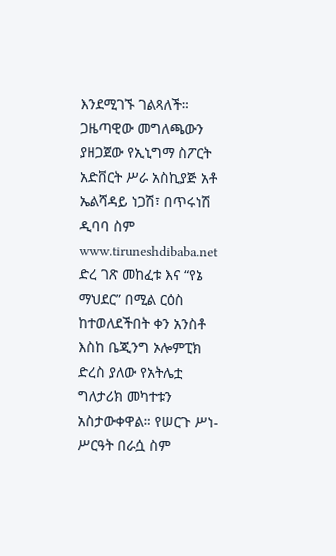እንደሚገኙ ገልጻለች።
ጋዜጣዊው መግለጫውን ያዘጋጀው የኢኒግማ ስፖርት አድቨርት ሥራ አስኪያጅ አቶ ኤልሻዳይ ነጋሽ፣ በጥሩነሽ ዲባባ ስም www.tiruneshdibaba.net ድረ ገጽ መከፈቱ እና “የኔ ማህደር” በሚል ርዕስ ከተወለደችበት ቀን አንስቶ እስከ ቤጂንግ ኦሎምፒክ ድረስ ያለው የአትሌቷ ግለታሪክ መካተቱን አስታውቀዋል። የሠርጉ ሥነ-ሥርዓት በራሷ ስም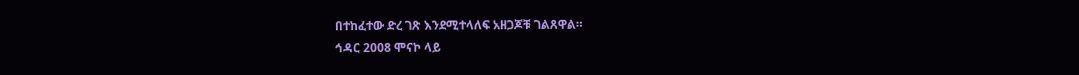በተከፈተው ድረ ገጽ እንደሚተላለፍ አዘጋጆቹ ገልጸዋል።
ኅዳር 2008 ሞናኮ ላይ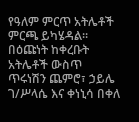የዓለም ምርጥ አትሌቶች ምርጫ ይካሄዳል። በዕጩነት ከቀረቡት አትሌቶች ውስጥ ጥሩነሽን ጨምሮ፣ ኃይሌ ገ/ሥላሴ እና ቀነኒሳ በቀለ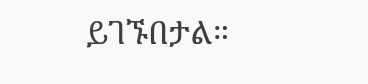ይገኙበታል።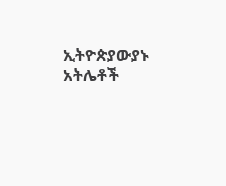ኢትዮጵያውያኑ አትሌቶች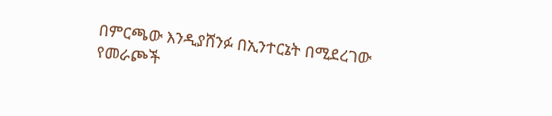በምርጫው እንዲያሸንፉ በኢንተርኔት በሚደረገው የመራጮች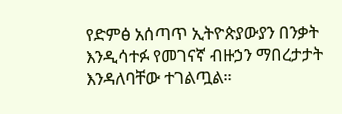የድምፅ አሰጣጥ ኢትዮጵያውያን በንቃት እንዲሳተፉ የመገናኛ ብዙኃን ማበረታታት እንዳለባቸው ተገልጧል።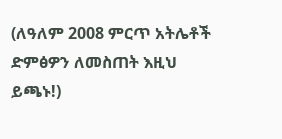(ለዓለም 2008 ምርጥ አትሌቶች ድምፅዎን ለመስጠት እዚህ ይጫኑ!)